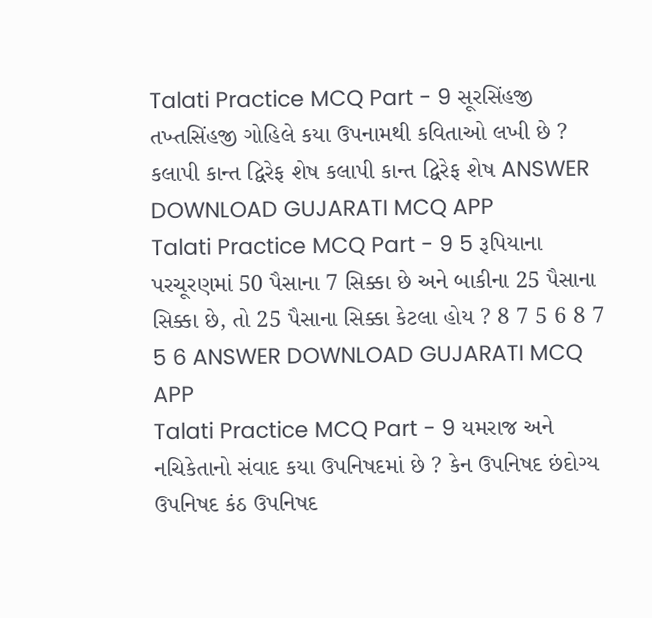Talati Practice MCQ Part - 9 સૂરસિંહજી તખ્તસિંહજી ગોહિલે કયા ઉપનામથી કવિતાઓ લખી છે ? કલાપી કાન્ત દ્વિરેફ શેષ કલાપી કાન્ત દ્વિરેફ શેષ ANSWER DOWNLOAD GUJARATI MCQ APP
Talati Practice MCQ Part - 9 5 રૂપિયાના પરચૂરણમાં 50 પૈસાના 7 સિક્કા છે અને બાકીના 25 પૈસાના સિક્કા છે, તો 25 પૈસાના સિક્કા કેટલા હોય ? 8 7 5 6 8 7 5 6 ANSWER DOWNLOAD GUJARATI MCQ APP
Talati Practice MCQ Part - 9 યમરાજ અને નચિકેતાનો સંવાદ કયા ઉપનિષદમાં છે ? કેન ઉપનિષદ છંદોગ્ય ઉપનિષદ કંઠ ઉપનિષદ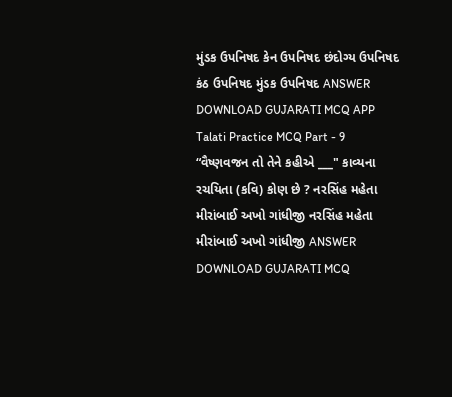મુંડક ઉપનિષદ કેન ઉપનિષદ છંદોગ્ય ઉપનિષદ કંઠ ઉપનિષદ મુંડક ઉપનિષદ ANSWER DOWNLOAD GUJARATI MCQ APP
Talati Practice MCQ Part - 9 “વૈષ્ણવજન તો તેને કહીએ ___" કાવ્યના રચયિતા (કવિ) કોણ છે ? નરસિંહ મહેતા મીરાંબાઈ અખો ગાંધીજી નરસિંહ મહેતા મીરાંબાઈ અખો ગાંધીજી ANSWER DOWNLOAD GUJARATI MCQ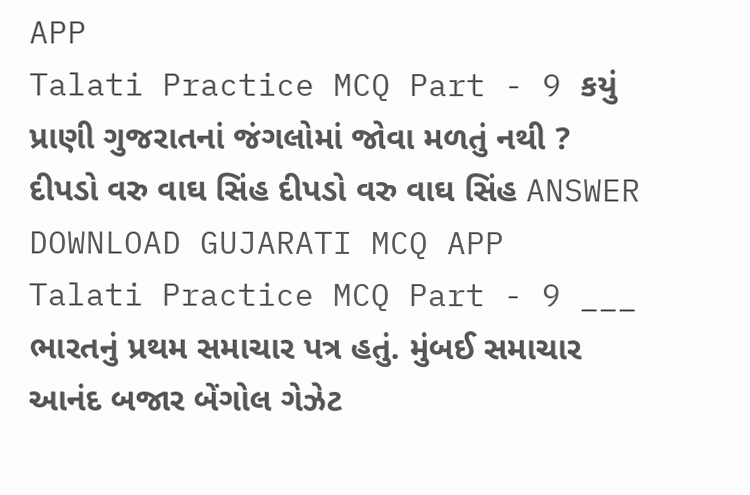APP
Talati Practice MCQ Part - 9 કયું પ્રાણી ગુજરાતનાં જંગલોમાં જોવા મળતું નથી ? દીપડો વરુ વાઘ સિંહ દીપડો વરુ વાઘ સિંહ ANSWER DOWNLOAD GUJARATI MCQ APP
Talati Practice MCQ Part - 9 ___ ભારતનું પ્રથમ સમાચાર પત્ર હતું. મુંબઈ સમાચાર આનંદ બજાર બેંગોલ ગેઝેટ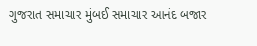ગુજરાત સમાચાર મુંબઈ સમાચાર આનંદ બજાર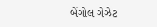બેંગોલ ગેઝેટ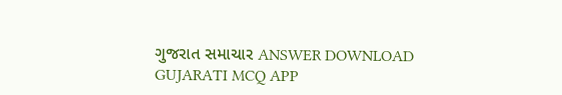ગુજરાત સમાચાર ANSWER DOWNLOAD GUJARATI MCQ APP